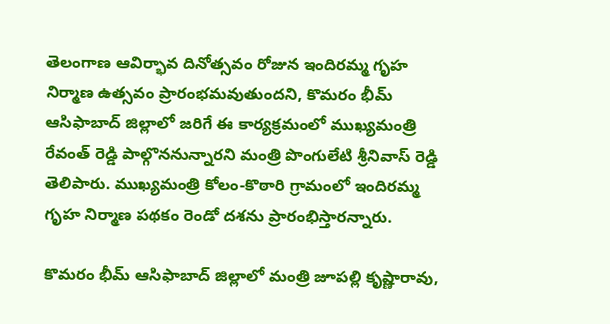తెలంగాణ ఆవిర్భావ దినోత్సవం రోజున ఇందిరమ్మ గృహ నిర్మాణ ఉత్సవం ప్రారంభమవుతుందని, కొమరం భీమ్ ఆసిఫాబాద్ జిల్లాలో జరిగే ఈ కార్యక్రమంలో ముఖ్యమంత్రి రేవంత్ రెడ్డి పాల్గొననున్నారని మంత్రి పొంగులేటి శ్రీనివాస్ రెడ్డి తెలిపారు. ముఖ్యమంత్రి కోలం-కొఠారి గ్రామంలో ఇందిరమ్మ గృహ నిర్మాణ పథకం రెండో దశను ప్రారంభిస్తారన్నారు.

కొమరం భీమ్ ఆసిఫాబాద్ జిల్లాలో మంత్రి జూపల్లి కృష్ణారావు,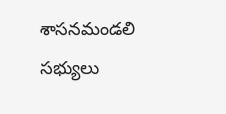శాసనమండలి సభ్యులు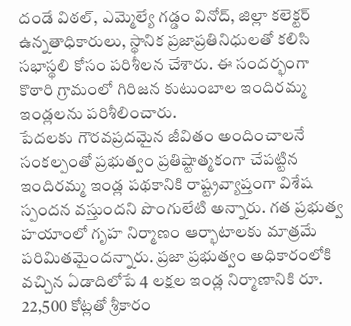దండే విఠల్, ఎమ్మెల్యే గడ్డం వినోద్, జిల్లా కలెక్టర్ ఉన్నతాధికారులు, స్థానిక ప్రజాప్రతినిధులతో కలిసి సభాస్థలి కోసం పరిశీలన చేశారు. ఈ సందర్భంగా కొఠారి గ్రామంలో గిరిజన కుటుంబాల ఇందిరమ్మ ఇండ్లలను పరిశీలించారు.
పేదలకు గౌరవప్రదమైన జీవితం అందించాలనే సంకల్పంతో ప్రభుత్వం ప్రతిష్టాత్మకంగా చేపట్టిన ఇందిరమ్మ ఇండ్ల పథకానికి రాష్ట్రవ్యాప్తంగా విశేష స్పందన వస్తుందని పొంగులేటి అన్నారు. గత ప్రభుత్వ హయాంలో గృహ నిర్మాణం ఆర్భాటాలకు మాత్రమే పరిమితమైందన్నారు. ప్రజా ప్రభుత్వం అధికారంలోకి వచ్చిన ఏడాదిలోపే 4 లక్షల ఇండ్ల నిర్మాణానికి రూ. 22,500 కోట్లతో శ్రీకారం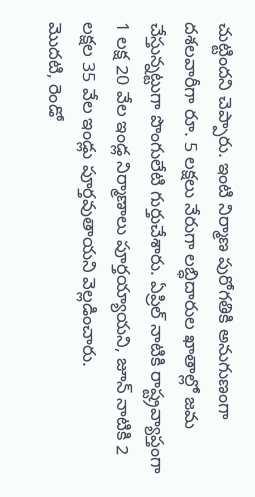చుట్టిందని చెప్పారు. ఇంటి నిర్మాణ పురోగతికి అనుగుణంగా దశలవారీగా రూ. 5 లక్షలు నేరుగా లబ్ధిదారుల ఖాతాల్లో జమ చేస్తున్నట్టుగా పొంగులేటి గుర్తుచేశారు. ఏప్రిల్ నాటికి రాష్ట్రవ్యాప్తంగా 1 లక్ష 20 వేల ఇండ్ల నిర్మాణాలు పూర్తయ్యాయని, జూన్ నాటికి 2 లక్షల 35 వేల ఇండ్లు పూర్తవుతాయని వెల్లడించారు.
మొదటి, రెండో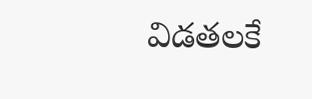విడతలకే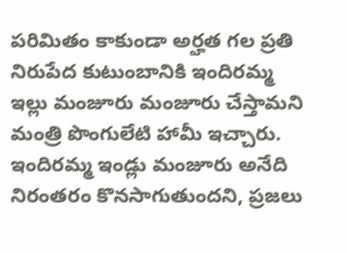పరిమితం కాకుండా అర్హత గల ప్రతి నిరుపేద కుటుంబానికి ఇందిరమ్మ ఇల్లు మంజూరు మంజూరు చేస్తామని మంత్రి పొంగులేటి హామీ ఇచ్చారు. ఇందిరమ్మ ఇండ్లు మంజూరు అనేది నిరంతరం కొనసాగుతుందని, ప్రజలు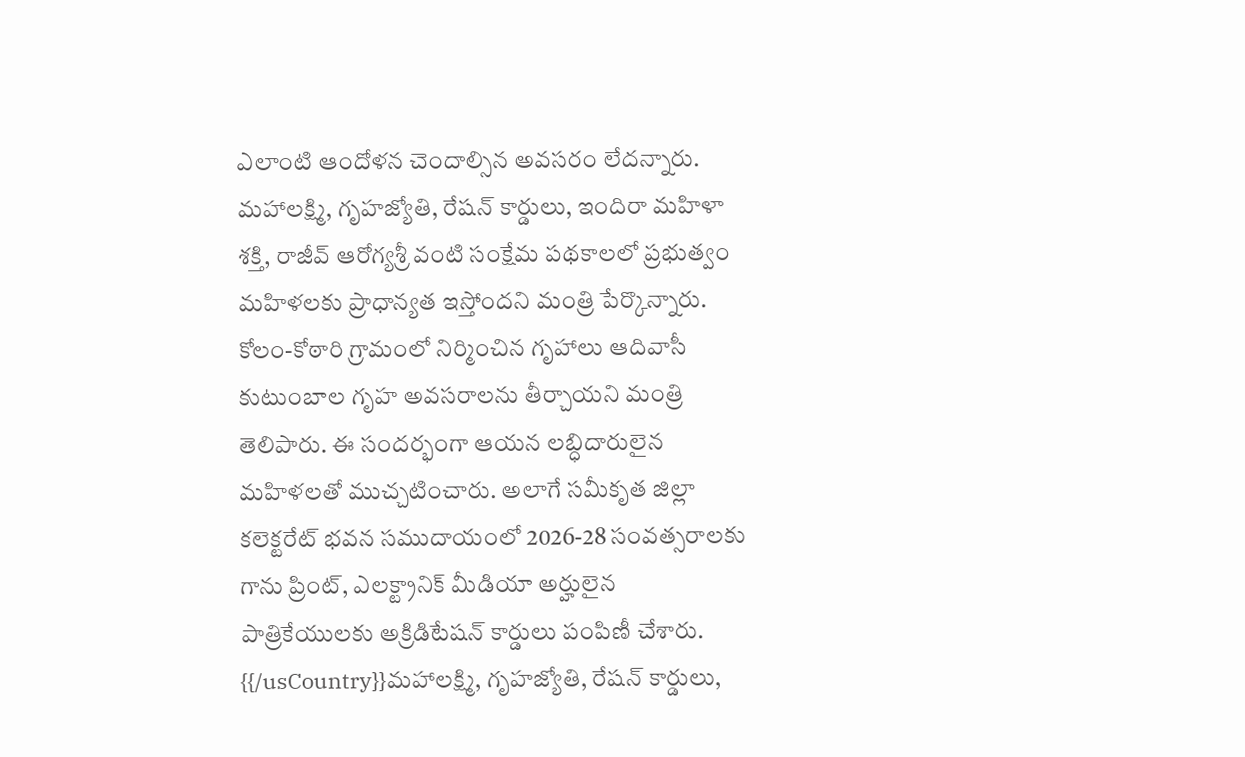ఎలాంటి ఆందోళన చెందాల్సిన అవసరం లేదన్నారు.
మహాలక్ష్మి, గృహజ్యోతి, రేషన్ కార్డులు, ఇందిరా మహిళా శక్తి, రాజీవ్ ఆరోగ్యశ్రీ వంటి సంక్షేమ పథకాలలో ప్రభుత్వం మహిళలకు ప్రాధాన్యత ఇస్తోందని మంత్రి పేర్కొన్నారు. కోలం-కోఠారి గ్రామంలో నిర్మించిన గృహాలు ఆదివాసీ కుటుంబాల గృహ అవసరాలను తీర్చాయని మంత్రి తెలిపారు. ఈ సందర్భంగా ఆయన లబ్ధిదారులైన మహిళలతో ముచ్చటించారు. అలాగే సమీకృత జిల్లా కలెక్టరేట్ భవన సముదాయంలో 2026-28 సంవత్సరాలకు గాను ప్రింట్, ఎలక్ట్రానిక్ మీడియా అర్హులైన పాత్రికేయులకు అక్రిడిటేషన్ కార్డులు పంపిణీ చేశారు.
{{/usCountry}}మహాలక్ష్మి, గృహజ్యోతి, రేషన్ కార్డులు,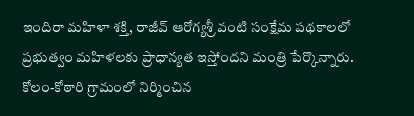ఇందిరా మహిళా శక్తి, రాజీవ్ ఆరోగ్యశ్రీ వంటి సంక్షేమ పథకాలలో ప్రభుత్వం మహిళలకు ప్రాధాన్యత ఇస్తోందని మంత్రి పేర్కొన్నారు. కోలం-కోఠారి గ్రామంలో నిర్మించిన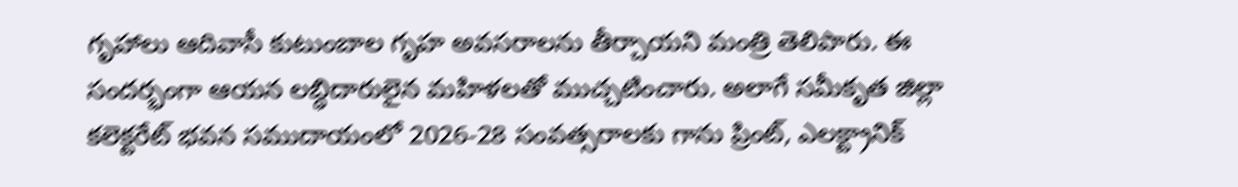గృహాలు ఆదివాసీ కుటుంబాల గృహ అవసరాలను తీర్చాయని మంత్రి తెలిపారు. ఈ సందర్భంగా ఆయన లబ్ధిదారులైన మహిళలతో ముచ్చటించారు. అలాగే సమీకృత జిల్లా కలెక్టరేట్ భవన సముదాయంలో 2026-28 సంవత్సరాలకు గాను ప్రింట్, ఎలక్ట్రానిక్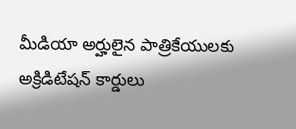మీడియా అర్హులైన పాత్రికేయులకు అక్రిడిటేషన్ కార్డులు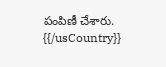పంపిణీ చేశారు.
{{/usCountry}}